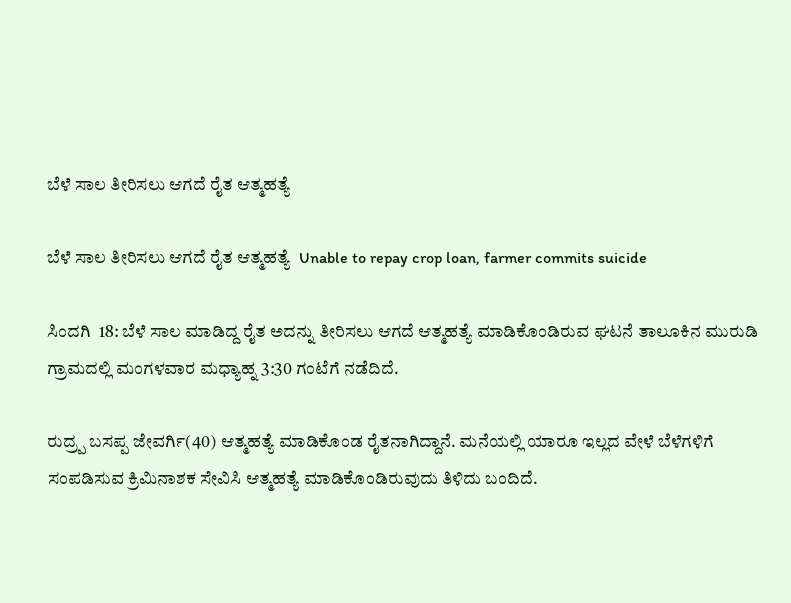ಬೆಳೆ ಸಾಲ ತೀರಿಸಲು ಆಗದೆ ರೈತ ಆತ್ಮಹತ್ಯೆ

ಬೆಳೆ ಸಾಲ ತೀರಿಸಲು ಆಗದೆ ರೈತ ಆತ್ಮಹತ್ಯೆ  Unable to repay crop loan, farmer commits suicide

ಸಿಂದಗಿ  18: ಬೆಳೆ ಸಾಲ ಮಾಡಿದ್ದ ರೈತ ಅದನ್ನು ತೀರಿಸಲು ಆಗದೆ ಆತ್ಮಹತ್ಯೆ ಮಾಡಿಕೊಂಡಿರುವ ಘಟನೆ ತಾಲೂಕಿನ ಮುರುಡಿ ಗ್ರಾಮದಲ್ಲಿ ಮಂಗಳವಾರ ಮಧ್ಯಾಹ್ನ 3:30 ಗಂಟೆಗೆ ನಡೆದಿದೆ.

ರುದ್ರ‍್ಪ ಬಸಪ್ಪ ಜೇವರ್ಗಿ(40) ಆತ್ಮಹತ್ಯೆ ಮಾಡಿಕೊಂಡ ರೈತನಾಗಿದ್ದಾನೆ. ಮನೆಯಲ್ಲಿ ಯಾರೂ ಇಲ್ಲದ ವೇಳೆ ಬೆಳೆಗಳಿಗೆ ಸಂಪಡಿಸುವ ಕ್ರಿಮಿನಾಶಕ ಸೇವಿಸಿ ಆತ್ಮಹತ್ಯೆ ಮಾಡಿಕೊಂಡಿರುವುದು ತಿಳಿದು ಬಂದಿದೆ.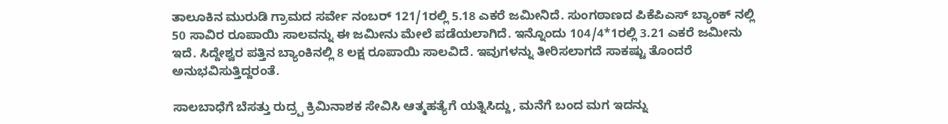ತಾಲೂಕಿನ ಮುರುಡಿ ಗ್ರಾಮದ ಸರ್ವೇ ನಂಬರ್ 121/1ರಲ್ಲಿ 5.18 ಎಕರೆ ಜಮೀನಿದೆ. ಸುಂಗಠಾಣದ ಪಿಕೆಪಿಎಸ್ ಬ್ಯಾಂಕ್ ನಲ್ಲಿ 50 ಸಾವಿರ ರೂಪಾಯಿ ಸಾಲವನ್ನು ಈ ಜಮೀನು ಮೇಲೆ ಪಡೆಯಲಾಗಿದೆ. ಇನ್ನೊಂದು 104/4*1ರಲ್ಲಿ 3.21 ಎಕರೆ ಜಮೀನು ಇದೆ. ಸಿದ್ದೇಶ್ವರ ಪತ್ತಿನ ಬ್ಯಾಂಕಿನಲ್ಲಿ 8 ಲಕ್ಷ ರೂಪಾಯಿ ಸಾಲವಿದೆ. ಇವುಗಳನ್ನು ತೀರಿಸಲಾಗದೆ ಸಾಕಷ್ಟು ತೊಂದರೆ ಅನುಭವಿಸುತ್ತಿದ್ದರಂತೆ.

ಸಾಲಬಾಧೆಗೆ ಬೆಸತ್ತು ರುದ್ರ‍್ಪ ಕ್ರಿಮಿನಾಶಕ ಸೇವಿಸಿ ಆತ್ಮಹತ್ಯೆಗೆ ಯತ್ನಿಸಿದ್ದು, ಮನೆಗೆ ಬಂದ ಮಗ ಇದನ್ನು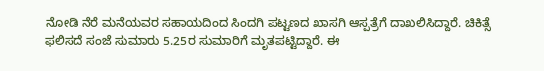ನೋಡಿ ನೆರೆ ಮನೆಯವರ ಸಹಾಯದಿಂದ ಸಿಂದಗಿ ಪಟ್ಟಣದ ಖಾಸಗಿ ಆಸ್ಪತ್ರೆಗೆ ದಾಖಲಿಸಿದ್ದಾರೆ. ಚಿಕಿತ್ಸೆ ಫಲಿಸದೆ ಸಂಜೆ ಸುಮಾರು 5.25ರ ಸುಮಾರಿಗೆ ಮೃತಪಟ್ಟಿದ್ದಾರೆ. ಈ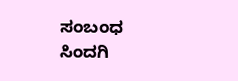ಸಂಬಂಧ ಸಿಂದಗಿ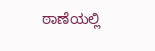ಠಾಣೆಯಲ್ಲಿ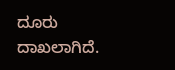ದೂರು ದಾಖಲಾಗಿದೆ.